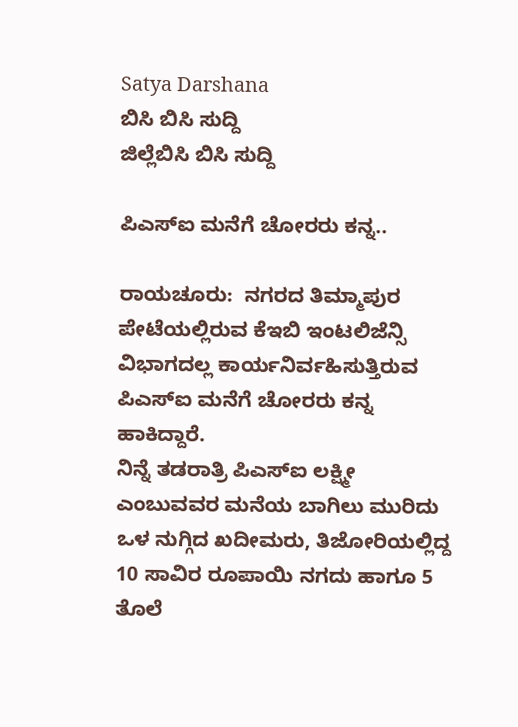Satya Darshana
ಬಿಸಿ ಬಿಸಿ ಸುದ್ದಿ
ಜಿಲ್ಲೆಬಿಸಿ ಬಿಸಿ ಸುದ್ದಿ

ಪಿಎಸ್ಐ ಮನೆಗೆ ಚೋರರು ಕನ್ನ..

ರಾಯಚೂರು:  ನಗರದ ತಿಮ್ಮಾಪುರ ಪೇಟೆಯಲ್ಲಿರುವ ಕೆಇಬಿ ಇಂಟಲಿಜೆನ್ಸಿ ವಿಭಾಗದಲ್ಲ ಕಾರ್ಯನಿರ್ವಹಿಸುತ್ತಿರುವ ಪಿಎಸ್ಐ ಮನೆಗೆ ಚೋರರು ಕನ್ನ ಹಾಕಿದ್ದಾರೆ.
ನಿನ್ನೆ ತಡರಾತ್ರಿ ಪಿಎಸ್ಐ ಲಕ್ಷ್ಮೀ ಎಂಬುವವರ ಮನೆಯ ಬಾಗಿಲು ಮುರಿದು ಒಳ ನುಗ್ಗಿದ ಖದೀಮರು, ತಿಜೋರಿಯಲ್ಲಿದ್ದ 10 ಸಾವಿರ ರೂಪಾಯಿ ನಗದು ಹಾಗೂ 5 ತೊಲೆ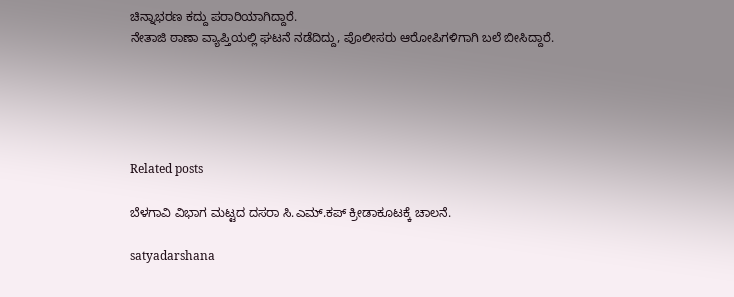ಚಿನ್ನಾಭರಣ ಕದ್ದು ಪರಾರಿಯಾಗಿದ್ದಾರೆ.
ನೇತಾಜಿ ಠಾಣಾ ವ್ಯಾಪ್ತಿಯಲ್ಲಿ ಘಟನೆ ನಡೆದಿದ್ದು, ಪೊಲೀಸರು ಆರೋಪಿಗಳಿಗಾಗಿ ಬಲೆ ಬೀಸಿದ್ದಾರೆ.





Related posts

ಬೆಳಗಾವಿ ವಿಭಾಗ ಮಟ್ಟದ ದಸರಾ ಸಿ.ಎಮ್.ಕಪ್ ಕ್ರೀಡಾಕೂಟಕ್ಕೆ ಚಾಲನೆ.

satyadarshana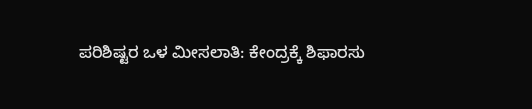ಪರಿಶಿಷ್ಟರ ಒಳ ಮೀಸಲಾತಿ: ಕೇಂದ್ರಕ್ಕೆ ಶಿಫಾರಸು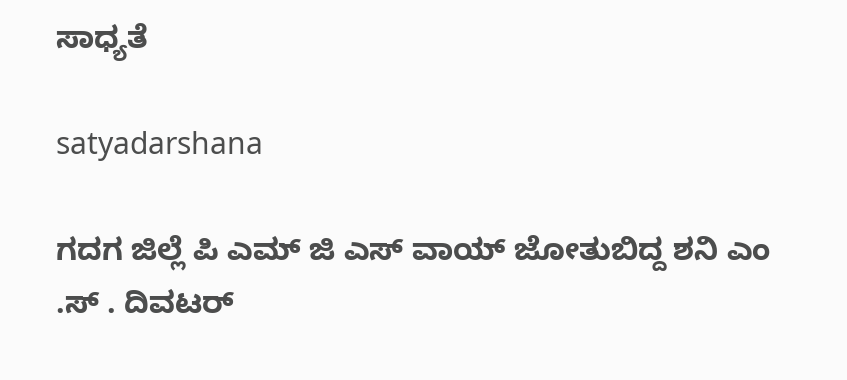ಸಾಧ್ಯತೆ

satyadarshana

ಗದಗ ಜಿಲ್ಲೆ ಪಿ ಎಮ್ ಜಿ ಎಸ್ ವಾಯ್ ಜೋತುಬಿದ್ದ ಶನಿ ಎಂ .ಸ್ . ದಿವಟರ್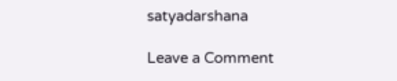satyadarshana

Leave a Comment